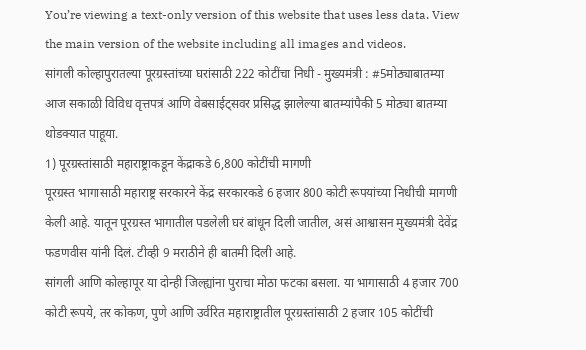You’re viewing a text-only version of this website that uses less data. View the main version of the website including all images and videos.
सांगली कोल्हापुरातल्या पूरग्रस्तांच्या घरांसाठी 222 कोटींचा निधी - मुख्यमंत्री : #5मोठ्याबातम्या
आज सकाळी विविध वृत्तपत्रं आणि वेबसाईट्सवर प्रसिद्ध झालेल्या बातम्यांपैकी 5 मोठ्या बातम्या थोडक्यात पाहूया.
1) पूरग्रस्तांसाठी महाराष्ट्राकडून केंद्राकडे 6,800 कोटींची मागणी
पूरग्रस्त भागासाठी महाराष्ट्र सरकारने केंद्र सरकारकडे 6 हजार 800 कोटी रूपयांच्या निधीची मागणी केली आहे. यातून पूरग्रस्त भागातील पडलेली घरं बांधून दिली जातील, असं आश्वासन मुख्यमंत्री देवेंद्र फडणवीस यांनी दिलं. टीव्ही 9 मराठीने ही बातमी दिली आहे.
सांगली आणि कोल्हापूर या दोन्ही जिल्ह्यांना पुराचा मोठा फटका बसला. या भागासाठी 4 हजार 700 कोटी रूपये, तर कोकण, पुणे आणि उर्वरित महाराष्ट्रातील पूरग्रस्तांसाठी 2 हजार 105 कोटींची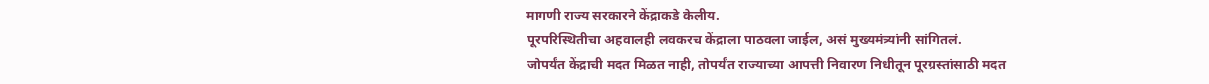मागणी राज्य सरकारने केंद्राकडे केलीय.
पूरपरिस्थितीचा अहवालही लवकरच केंद्राला पाठवला जाईल, असं मुख्यमंत्र्यांनी सांगितलं.
जोपर्यंत केंद्राची मदत मिळत नाही, तोपर्यंत राज्याच्या आपत्ती निवारण निधीतून पूरग्रस्तांसाठी मदत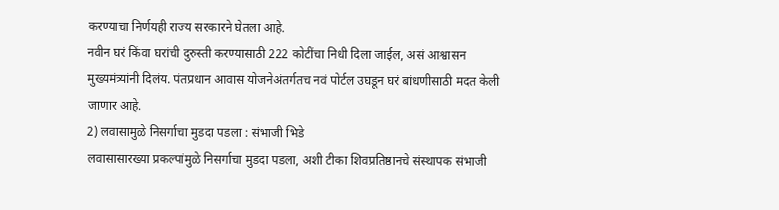करण्याचा निर्णयही राज्य सरकारने घेतला आहे.
नवीन घरं किंवा घरांची दुरुस्ती करण्यासाठी 222 कोटींचा निधी दिला जाईल, असं आश्वासन मुख्यमंत्र्यांनी दिलंय. पंतप्रधान आवास योजनेअंतर्गतच नवं पोर्टल उघडून घरं बांधणीसाठी मदत केली जाणार आहे.
2) लवासामुळे निसर्गाचा मुडदा पडला : संभाजी भिडे
लवासासारख्या प्रकल्पांमुळे निसर्गाचा मुडदा पडला, अशी टीका शिवप्रतिष्ठानचे संस्थापक संभाजी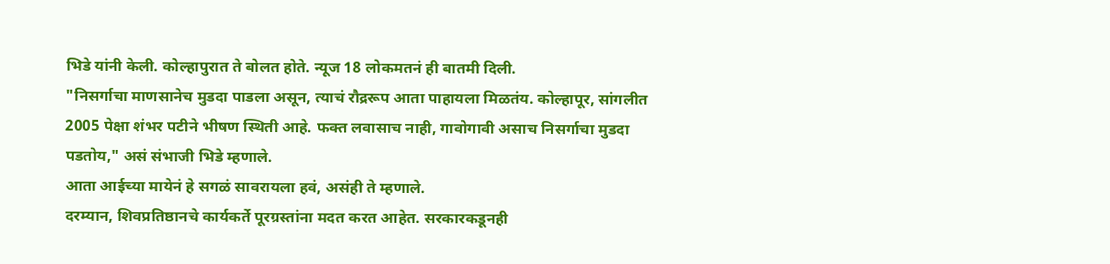भिडे यांनी केली. कोल्हापुरात ते बोलत होते. न्यूज 18 लोकमतनं ही बातमी दिली.
"निसर्गाचा माणसानेच मुडदा पाडला असून, त्याचं रौद्ररूप आता पाहायला मिळतंय. कोल्हापूर, सांगलीत 2005 पेक्षा शंभर पटीने भीषण स्थिती आहे. फक्त लवासाच नाही, गावोगावी असाच निसर्गाचा मुडदा पडतोय," असं संभाजी भिडे म्हणाले.
आता आईच्या मायेनं हे सगळं सावरायला हवं, असंही ते म्हणाले.
दरम्यान, शिवप्रतिष्ठानचे कार्यकर्ते पूरग्रस्तांना मदत करत आहेत. सरकारकडूनही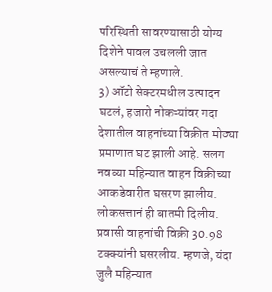परिस्थिती सावरण्यासाठी योग्य दिशेने पावल उचलली जात असल्याचं ते म्हणाले.
3) ऑटो सेक्टरमधील उत्पादन घटलं, हजारो नोकऱ्यांवर गदा
देशातील वाहनांच्या विक्रीत मोठ्या प्रमाणात घट झाली आहे. सलग नवव्या महिन्यात वाहन विक्रीच्या आकडेवारीत घसरण झालीय. लोकसत्तानं ही बातमी दिलीय.
प्रवासी वाहनांची विक्री 30.98 टक्क्यांनी घसरलीय. म्हणजे, यंदा जुलै महिन्यात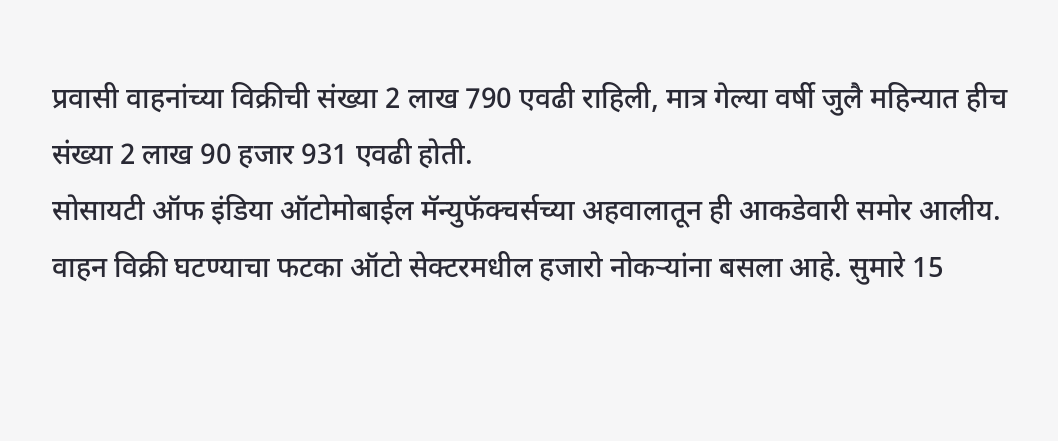प्रवासी वाहनांच्या विक्रीची संख्या 2 लाख 790 एवढी राहिली, मात्र गेल्या वर्षी जुलै महिन्यात हीच संख्या 2 लाख 90 हजार 931 एवढी होती.
सोसायटी ऑफ इंडिया ऑटोमोबाईल मॅन्युफॅक्चर्सच्या अहवालातून ही आकडेवारी समोर आलीय.
वाहन विक्री घटण्याचा फटका ऑटो सेक्टरमधील हजारो नोकऱ्यांना बसला आहे. सुमारे 15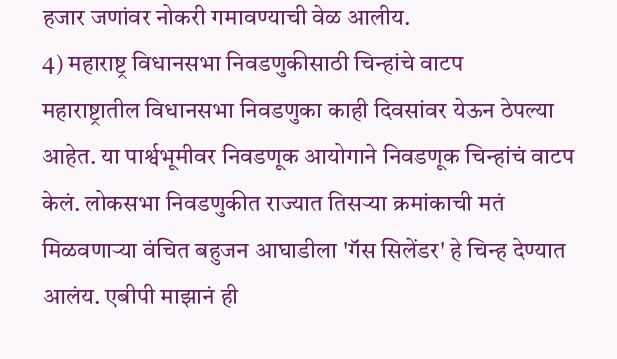हजार जणांवर नोकरी गमावण्याची वेळ आलीय.
4) महाराष्ट्र विधानसभा निवडणुकीसाठी चिन्हांचे वाटप
महाराष्ट्रातील विधानसभा निवडणुका काही दिवसांवर येऊन ठेपल्या आहेत. या पार्श्वभूमीवर निवडणूक आयोगाने निवडणूक चिन्हांचं वाटप केलं. लोकसभा निवडणुकीत राज्यात तिसऱ्या क्रमांकाची मतं मिळवणाऱ्या वंचित बहुजन आघाडीला 'गॅस सिलेंडर' हे चिन्ह देण्यात आलंय. एबीपी माझानं ही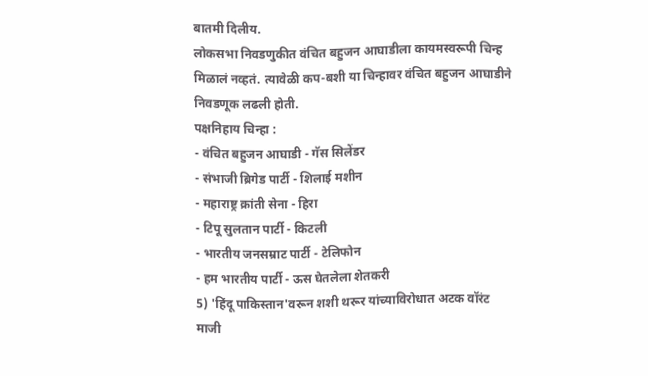बातमी दिलीय.
लोकसभा निवडणुकीत वंचित बहुजन आघाडीला कायमस्वरूपी चिन्ह मिळालं नव्हतं. त्यावेळी कप-बशी या चिन्हावर वंचित बहुजन आघाडीने निवडणूक लढली होती.
पक्षनिहाय चिन्हा :
- वंचित बहुजन आघाडी - गॅस सिलेंडर
- संभाजी ब्रिगेड पार्टी - शिलाई मशीन
- महाराष्ट्र क्रांती सेना - हिरा
- टिपू सुलतान पार्टी - किटली
- भारतीय जनसम्राट पार्टी - टेलिफोन
- हम भारतीय पार्टी - ऊस घेतलेला शेतकरी
5) 'हिंदू पाकिस्तान'वरून शशी थरूर यांच्याविरोधात अटक वॉरंट
माजी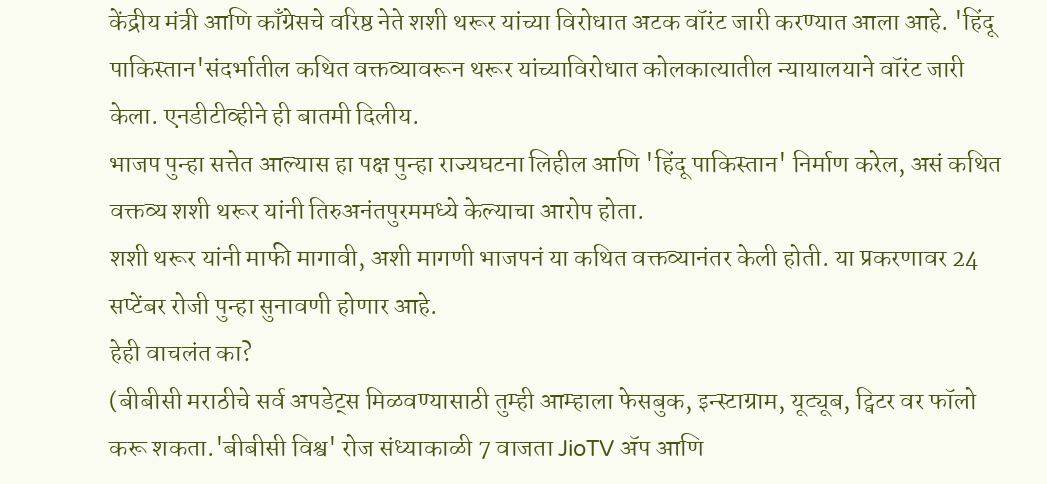केंद्रीय मंत्री आणि काँग्रेसचे वरिष्ठ नेते शशी थरूर यांच्या विरोधात अटक वॉरंट जारी करण्यात आला आहे. 'हिंदू पाकिस्तान'संदर्भातील कथित वक्तव्यावरून थरूर यांच्याविरोधात कोलकात्यातील न्यायालयाने वॉरंट जारी केला. एनडीटीव्हीने ही बातमी दिलीय.
भाजप पुन्हा सत्तेत आल्यास हा पक्ष पुन्हा राज्यघटना लिहील आणि 'हिंदू पाकिस्तान' निर्माण करेल, असं कथित वक्तव्य शशी थरूर यांनी तिरुअनंतपुरममध्ये केल्याचा आरोप होता.
शशी थरूर यांनी माफी मागावी, अशी मागणी भाजपनं या कथित वक्तव्यानंतर केली होती. या प्रकरणावर 24 सप्टेंबर रोजी पुन्हा सुनावणी होणार आहे.
हेही वाचलंत का?
(बीबीसी मराठीचे सर्व अपडेट्स मिळवण्यासाठी तुम्ही आम्हाला फेसबुक, इन्स्टाग्राम, यूट्यूब, ट्विटर वर फॉलो करू शकता.'बीबीसी विश्व' रोज संध्याकाळी 7 वाजता JioTV ॲप आणि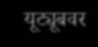यूट्यूबवर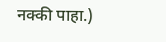नक्की पाहा.)